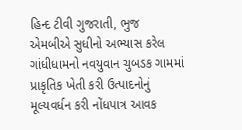હિન્દ ટીવી ગુજરાતી, ભુજ
એમબીએ સુધીનો અભ્યાસ કરેલ ગાંધીધામનો નવયુવાન ચુબડક ગામમાં પ્રાકૃતિક ખેતી કરી ઉત્પાદનોનું મૂલ્યવર્ધન કરી નોંધપાત્ર આવક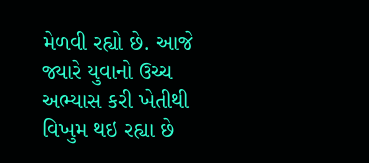મેળવી રહ્યો છે. આજે જ્યારે યુવાનો ઉચ્ચ અભ્યાસ કરી ખેતીથી વિખુમ થઇ રહ્યા છે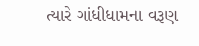ત્યારે ગાંધીધામના વરૂણ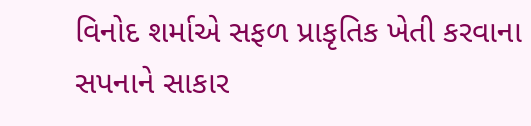વિનોદ શર્માએ સફળ પ્રાકૃતિક ખેતી કરવાના સપનાને સાકાર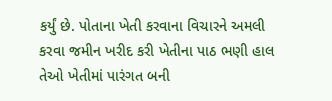કર્યું છે. પોતાના ખેતી કરવાના વિચારને અમલી કરવા જમીન ખરીદ કરી ખેતીના પાઠ ભણી હાલ તેઓ ખેતીમાં પારંગત બની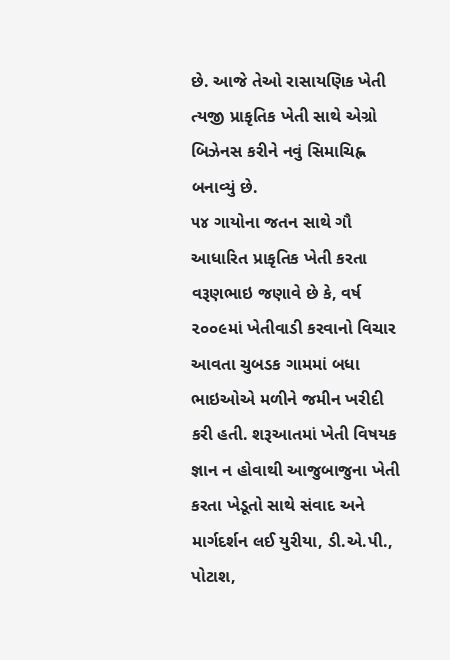છે. આજે તેઓ રાસાયણિક ખેતી ત્યજી પ્રાકૃતિક ખેતી સાથે એગ્રો બિઝેનસ કરીને નવું સિમાચિહ્ન બનાવ્યું છે.
૫૪ ગાયોના જતન સાથે ગૌ આધારિત પ્રાકૃતિક ખેતી કરતા વરૂણભાઇ જણાવે છે કે, વર્ષ ૨૦૦૯માં ખેતીવાડી કરવાનો વિચાર આવતા ચુબડક ગામમાં બધા ભાઇઓએ મળીને જમીન ખરીદી કરી હતી. શરૂઆતમાં ખેતી વિષયક જ્ઞાન ન હોવાથી આજુબાજુના ખેતી કરતા ખેડૂતો સાથે સંવાદ અને માર્ગદર્શન લઈ યુરીયા, ડી.એ.પી., પોટાશ,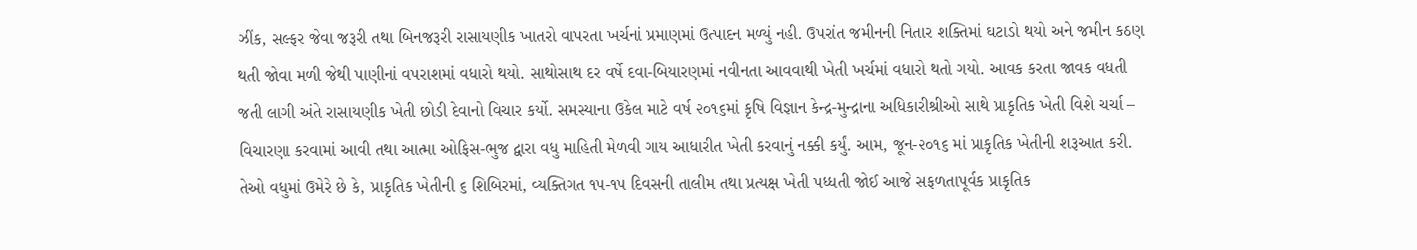ઝીંક, સલ્ફર જેવા જરૂરી તથા બિનજરૂરી રાસાયણીક ખાતરો વાપરતા ખર્ચનાં પ્રમાણમાં ઉત્પાદન મળ્યું નહી. ઉપરાંત જમીનની નિતાર શક્તિમાં ઘટાડો થયો અને જમીન કઠણ થતી જોવા મળી જેથી પાણીનાં વપરાશમાં વધારો થયો. સાથોસાથ દર વર્ષે દવા-બિયારણમાં નવીનતા આવવાથી ખેતી ખર્ચમાં વધારો થતો ગયો. આવક કરતા જાવક વધતી જતી લાગી અંતે રાસાયણીક ખેતી છોડી દેવાનો વિચાર કર્યો. સમસ્યાના ઉકેલ માટે વર્ષ ૨૦૧૬માં કૃષિ વિજ્ઞાન કેન્દ્ર-મુન્દ્રાના અધિકારીશ્રીઓ સાથે પ્રાકૃતિક ખેતી વિશે ચર્ચા – વિચારણા કરવામાં આવી તથા આત્મા ઓફિસ-ભુજ દ્વારા વધુ માહિતી મેળવી ગાય આધારીત ખેતી કરવાનું નક્કી કર્યું. આમ, જૂન-૨૦૧૬ માં પ્રાકૃતિક ખેતીની શરૂઆત કરી.
તેઓ વધુમાં ઉમેરે છે કે, પ્રાકૃતિક ખેતીની ૬ શિબિરમાં, વ્યક્તિગત ૧૫-૧૫ દિવસની તાલીમ તથા પ્રત્યક્ષ ખેતી પધ્ધતી જોઈ આજે સફળતાપૂર્વક પ્રાકૃતિક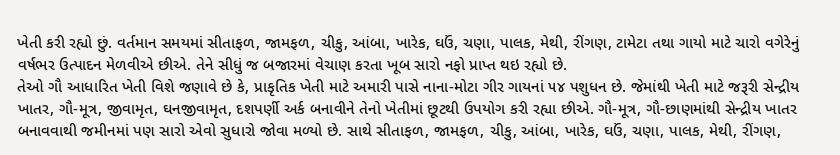ખેતી કરી રહ્યો છું. વર્તમાન સમયમાં સીતાફળ, જામફળ, ચીકુ, આંબા, ખારેક, ઘઉં, ચણા, પાલક, મેથી, રીંગણ, ટામેટા તથા ગાયો માટે ચારો વગેરેનું વર્ષભર ઉત્પાદન મેળવીએ છીએ. તેને સીધું જ બજારમાં વેચાણ કરતા ખૂબ સારો નફો પ્રાપ્ત થઇ રહ્યો છે.
તેઓ ગૌ આધારિત ખેતી વિશે જણાવે છે કે, પ્રાકૃતિક ખેતી માટે અમારી પાસે નાના-મોટા ગીર ગાયનાં ૫૪ પશુધન છે. જેમાંથી ખેતી માટે જરૂરી સેન્દ્રીય ખાતર, ગૌ-મૂત્ર, જીવામૃત, ઘનજીવામૃત, દશપર્ણી અર્ક બનાવીને તેનો ખેતીમાં છૂટથી ઉપયોગ કરી રહ્યા છીએ. ગૌ-મૂત્ર, ગૌ-છાણમાંથી સેન્દ્રીય ખાતર બનાવવાથી જમીનમાં પણ સારો એવો સુધારો જોવા મળ્યો છે. સાથે સીતાફળ, જામફળ, ચીકુ, આંબા, ખારેક, ઘઉં, ચણા, પાલક, મેથી, રીંગણ,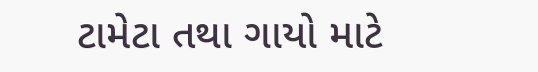ટામેટા તથા ગાયો માટે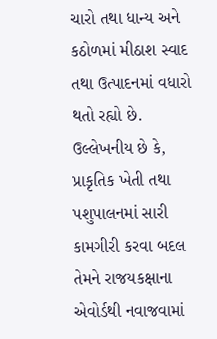ચારો તથા ધાન્ય અને કઠોળમાં મીઠાશ સ્વાદ તથા ઉત્પાદનમાં વધારો થતો રહ્યો છે. ઉલ્લેખનીય છે કે, પ્રાકૃતિક ખેતી તથા પશુપાલનમાં સારી કામગીરી કરવા બદલ તેમને રાજયકક્ષાના એવોર્ડથી નવાજવામાં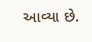આવ્યા છે.